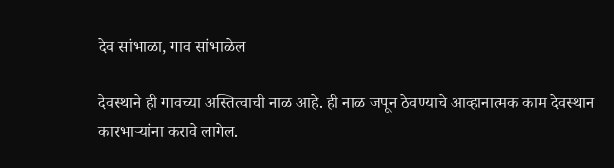देव सांभाळा, गाव सांभाळेल

देवस्थाने ही गावच्या अस्तित्वाची नाळ आहे. ही नाळ जपून ठेवण्याचे आव्हानात्मक काम देवस्थान कारभाऱ्यांना करावे लागेल.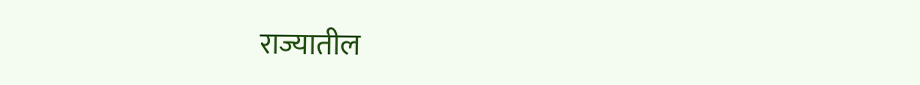राज्यातील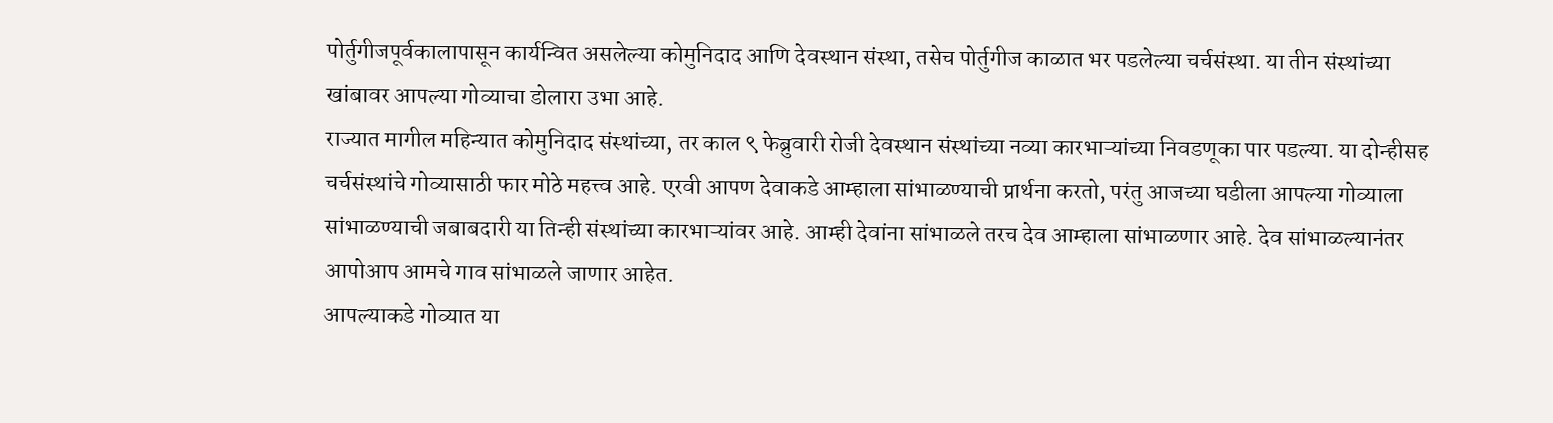पोर्तुगीजपूर्वकालापासून कार्यन्वित असलेल्या कोमुनिदाद आणि देवस्थान संस्था, तसेच पोर्तुगीज काळात भर पडलेल्या चर्चसंस्था. या तीन संस्थांच्या खांबावर आपल्या गोव्याचा डोलारा उभा आहे.
राज्यात मागील महिन्यात कोमुनिदाद संस्थांच्या, तर काल ९ फेब्रुवारी रोजी देवस्थान संस्थांच्या नव्या कारभाऱ्यांच्या निवडणूका पार पडल्या. या दोन्हीसह चर्चसंस्थांचे गोव्यासाठी फार मोठे महत्त्व आहे. एरवी आपण देवाकडे आम्हाला सांभाळण्याची प्रार्थना करतो, परंतु आजच्या घडीला आपल्या गोव्याला सांभाळण्याची जबाबदारी या तिन्ही संस्थांच्या कारभाऱ्यांवर आहे. आम्ही देवांना सांभाळले तरच देव आम्हाला सांभाळणार आहे. देव सांभाळल्यानंतर आपोआप आमचे गाव सांभाळले जाणार आहेत.
आपल्याकडे गोव्यात या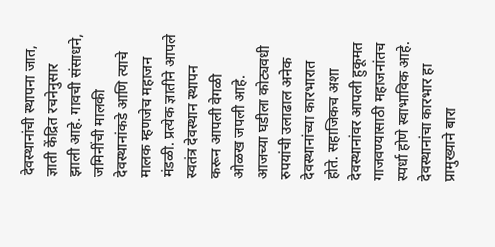देवस्थानांची स्थापना जात, ज्ञाती केंद्रित रचनेनुसार झाली आहे. गावची संसाधने, जमिनींची मालकी देवस्थानांकडे आणि त्याचे मालक म्हणजेच महाजन मंडळी. प्रत्येक ज्ञातीने आपले स्वतंत्र देवस्थान स्थापन करून आपली वेगळी ओळख जपली आहे. आजच्या घडीला कोट्यवधी रुपयांची उलाढाल अनेक देवस्थानांच्या कारभारात होते. सहाजिकच अशा देवस्थानांवर आपली हुकूमत गाजवण्यासाठी महाजनांतच स्पर्धा होणे स्वाभाविक आहे.
देवस्थानांचा कारभार हा प्रामुख्याने बारा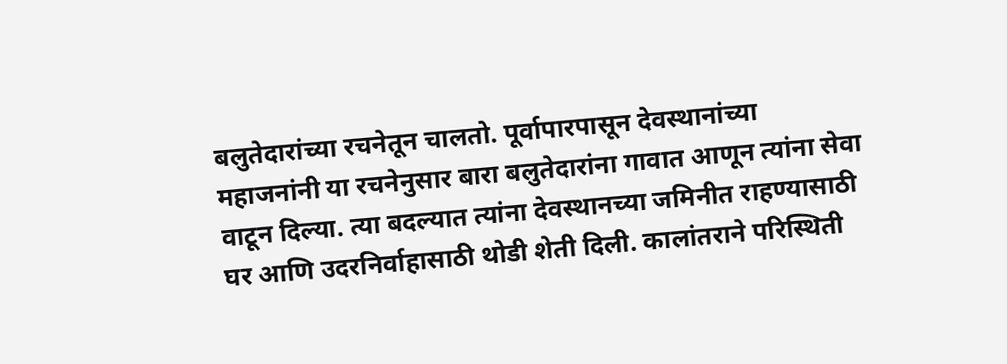बलुतेदारांच्या रचनेतून चालतो. पूर्वापारपासून देवस्थानांच्या महाजनांनी या रचनेनुसार बारा बलुतेदारांना गावात आणून त्यांना सेवा वाटून दिल्या. त्या बदल्यात त्यांना देवस्थानच्या जमिनीत राहण्यासाठी घर आणि उदरनिर्वाहासाठी थोडी शेती दिली. कालांतराने परिस्थिती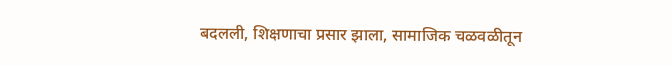बदलली, शिक्षणाचा प्रसार झाला, सामाजिक चळवळीतून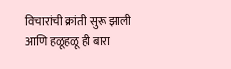विचारांची क्रांती सुरू झाली आणि हळूहळू ही बारा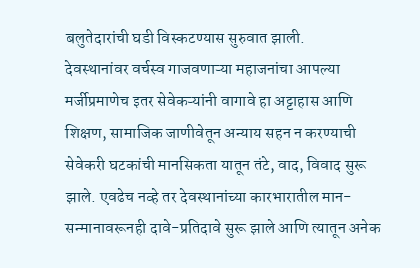बलुतेदारांची घडी विस्कटण्यास सुरुवात झाली.
देवस्थानांवर वर्चस्व गाजवणाऱ्या महाजनांचा आपल्या मर्जीप्रमाणेच इतर सेवेकऱ्यांनी वागावे हा अट्टाहास आणि शिक्षण, सामाजिक जाणीवेतून अन्याय सहन न करण्याची सेवेकरी घटकांची मानसिकता यातून तंटे, वाद, विवाद सुरू झाले. एवढेच नव्हे तर देवस्थानांच्या कारभारातील मान-सन्मानावरूनही दावे-प्रतिदावे सुरू झाले आणि त्यातून अनेक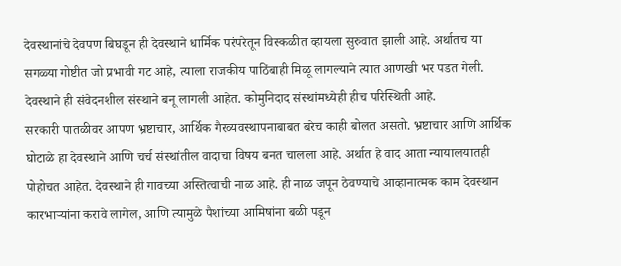देवस्थानांचे देवपण बिघडून ही देवस्थाने धार्मिक परंपरेतून विस्कळीत व्हायला सुरुवात झाली आहे. अर्थातच या सगळ्या गोष्टीत जो प्रभावी गट आहे, त्याला राजकीय पाठिंबाही मिळू लागल्याने त्यात आणखी भर पडत गेली. देवस्थाने ही संवेदनशील संस्थाने बनू लागली आहेत. कोमुनिदाद संस्थांमध्येही हीच परिस्थिती आहे.
सरकारी पातळीवर आपण भ्रष्टाचार, आर्थिक गैरव्यवस्थापनाबाबत बरेच काही बोलत असतो. भ्रष्टाचार आणि आर्थिक घोटाळे हा देवस्थाने आणि चर्च संस्थांतील वादाचा विषय बनत चालला आहे. अर्थात हे वाद आता न्यायालयातही पोहोचत आहेत. देवस्थाने ही गावच्या अस्तित्वाची नाळ आहे. ही नाळ जपून ठेवण्याचे आव्हानात्मक काम देवस्थान कारभाऱ्यांना करावे लागेल, आणि त्यामुळे पैशांच्या आमिषांना बळी पडून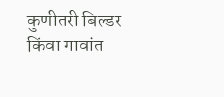कुणीतरी बिल्डर किंवा गावांत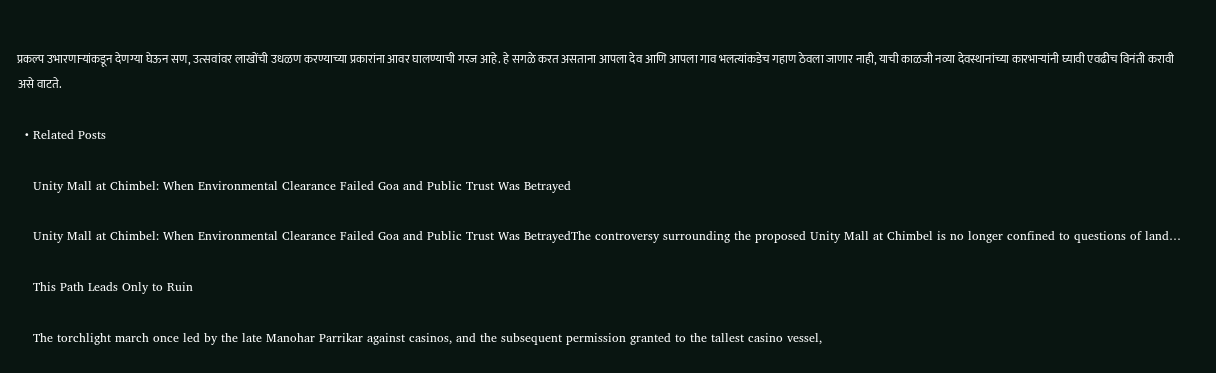प्रकल्प उभारणाऱ्यांकडून देणग्या घेऊन सण, उत्सवांवर लाखोंची उधळण करण्याच्या प्रकारांना आवर घालण्याची गरज आहे. हे सगळे करत असताना आपला देव आणि आपला गाव भलत्यांकडेच गहाण ठेवला जाणार नाही, याची काळजी नव्या देवस्थानांच्या कारभाऱ्यांनी घ्यावी एवढीच विनंती करावी असे वाटते.

  • Related Posts

    Unity Mall at Chimbel: When Environmental Clearance Failed Goa and Public Trust Was Betrayed

    Unity Mall at Chimbel: When Environmental Clearance Failed Goa and Public Trust Was BetrayedThe controversy surrounding the proposed Unity Mall at Chimbel is no longer confined to questions of land…

    This Path Leads Only to Ruin

    The torchlight march once led by the late Manohar Parrikar against casinos, and the subsequent permission granted to the tallest casino vessel,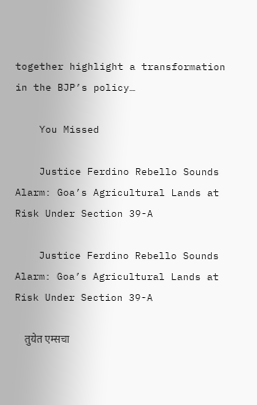together highlight a transformation in the BJP’s policy…

    You Missed

    Justice Ferdino Rebello Sounds Alarm: Goa’s Agricultural Lands at Risk Under Section 39-A

    Justice Ferdino Rebello Sounds Alarm: Goa’s Agricultural Lands at Risk Under Section 39-A

    तुयेत एम्सचा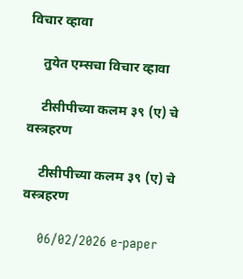विचार व्हावा

    तुयेत एम्सचा विचार व्हावा

    टीसीपीच्या कलम ३९ (ए) चे वस्त्रहरण

    टीसीपीच्या कलम ३९ (ए) चे वस्त्रहरण

    06/02/2026 e-paper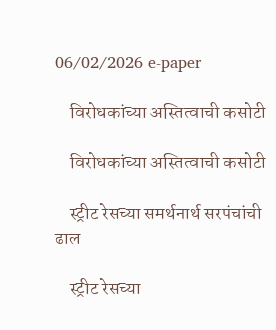06/02/2026 e-paper

    विरोधकांच्या अस्तित्वाची कसोटी

    विरोधकांच्या अस्तित्वाची कसोटी

    स्ट्रीट रेसच्या समर्थनार्थ सरपंचांची ढाल

    स्ट्रीट रेसच्या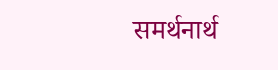समर्थनार्थ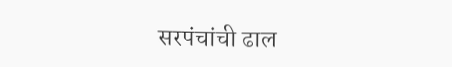सरपंचांची ढाल